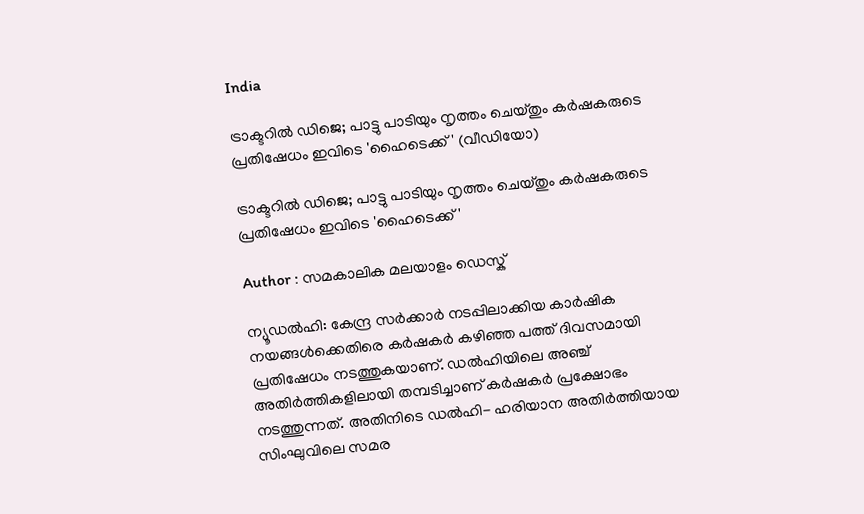India

ട്രാക്ടറില്‍ ഡിജെ; പാട്ടു പാടിയും നൃത്തം ചെയ്തും കര്‍ഷകരുടെ പ്രതിഷേധം ഇവിടെ 'ഹൈടെക്ക്' (വീഡിയോ)

ട്രാക്ടറില്‍ ഡിജെ; പാട്ടു പാടിയും നൃത്തം ചെയ്തും കര്‍ഷകരുടെ പ്രതിഷേധം ഇവിടെ 'ഹൈടെക്ക്'

Author : സമകാലിക മലയാളം ഡെസ്ക്

ന്യൂഡല്‍ഹി: കേന്ദ്ര സര്‍ക്കാര്‍ നടപ്പിലാക്കിയ കാര്‍ഷിക നയങ്ങള്‍ക്കെതിരെ കര്‍ഷകര്‍ കഴിഞ്ഞ പത്ത് ദിവസമായി പ്രതിഷേധം നടത്തുകയാണ്. ഡല്‍ഹിയിലെ അഞ്ച് അതിര്‍ത്തികളിലായി തമ്പടിച്ചാണ് കര്‍ഷകര്‍ പ്രക്ഷോഭം നടത്തുന്നത്. അതിനിടെ ഡല്‍ഹി- ഹരിയാന അതിര്‍ത്തിയായ സിംഘുവിലെ സമര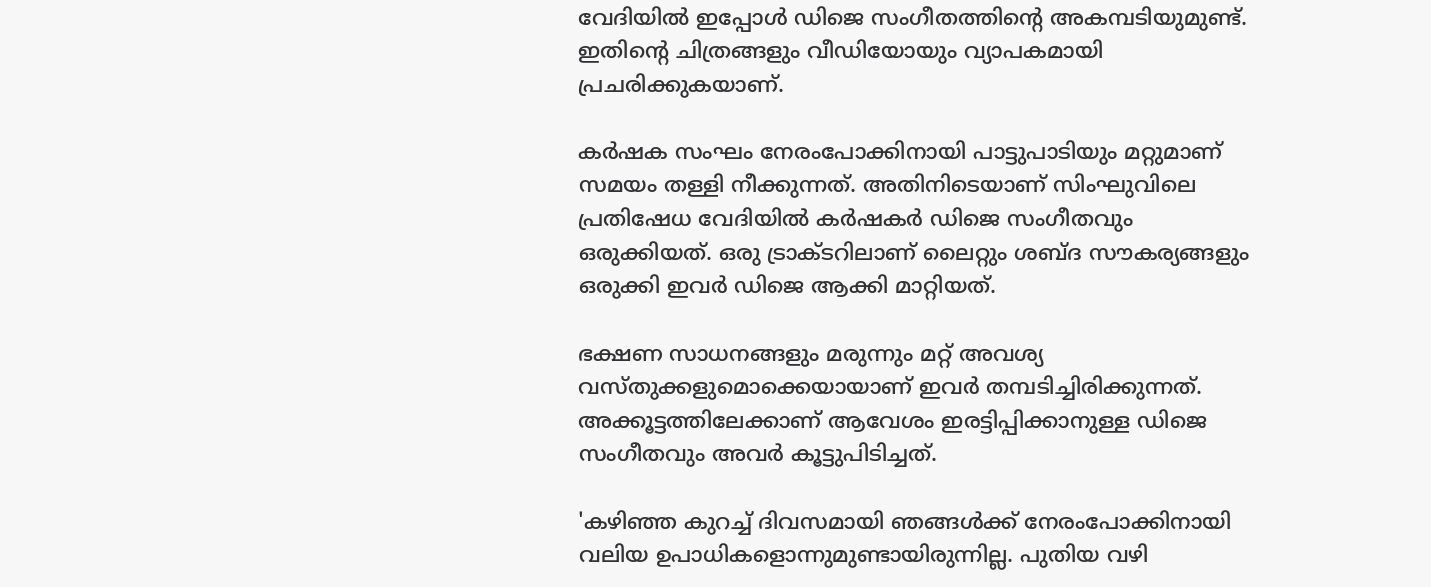വേദിയില്‍ ഇപ്പോള്‍ ഡിജെ സംഗീതത്തിന്റെ അകമ്പടിയുമുണ്ട്. ഇതിന്റെ ചിത്രങ്ങളും വീഡിയോയും വ്യാപകമായി പ്രചരിക്കുകയാണ്.

കര്‍ഷക സംഘം നേരംപോക്കിനായി പാട്ടുപാടിയും മറ്റുമാണ് സമയം തള്ളി നീക്കുന്നത്. അതിനിടെയാണ് സിംഘുവിലെ പ്രതിഷേധ വേദിയില്‍ കര്‍ഷകര്‍ ഡിജെ സംഗീതവും ഒരുക്കിയത്. ഒരു ട്രാക്ടറിലാണ് ലൈറ്റും ശബ്ദ സൗകര്യങ്ങളും ഒരുക്കി ഇവര്‍ ഡിജെ ആക്കി മാറ്റിയത്.

ഭക്ഷണ സാധനങ്ങളും മരുന്നും മറ്റ് അവശ്യ വസ്തുക്കളുമൊക്കെയായാണ് ഇവര്‍ തമ്പടിച്ചിരിക്കുന്നത്. അക്കൂട്ടത്തിലേക്കാണ് ആവേശം ഇരട്ടിപ്പിക്കാനുള്ള ഡിജെ സംഗീതവും അവര്‍ കൂട്ടുപിടിച്ചത്.

'കഴിഞ്ഞ കുറച്ച് ദിവസമായി ഞങ്ങള്‍ക്ക് നേരംപോക്കിനായി വലിയ ഉപാധികളൊന്നുമുണ്ടായിരുന്നില്ല. പുതിയ വഴി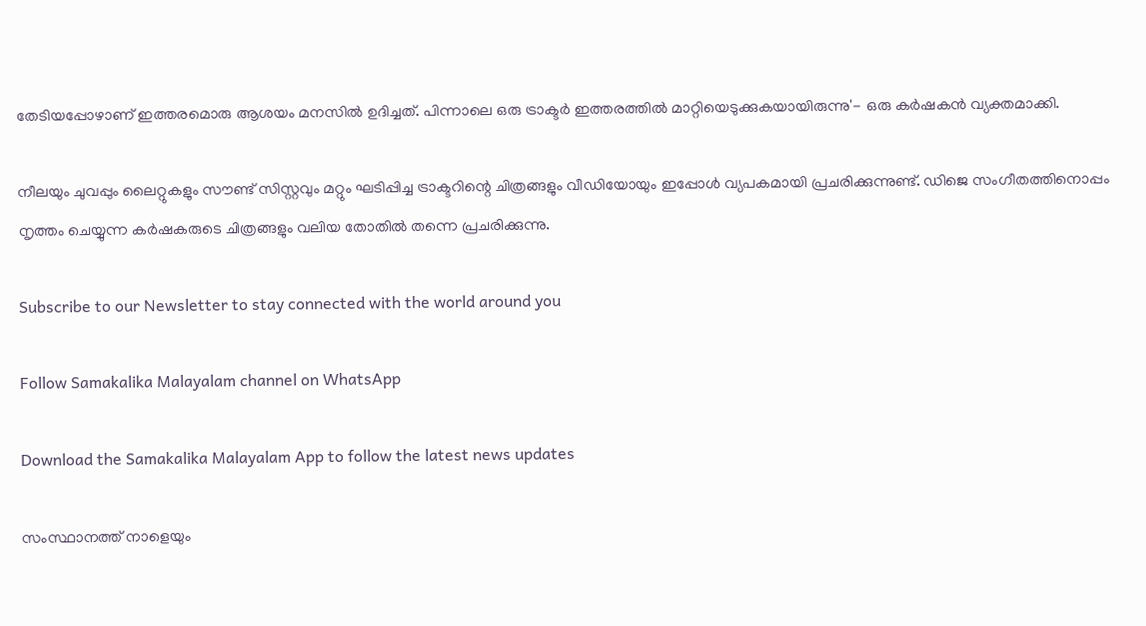തേടിയപ്പോഴാണ് ഇത്തരമൊരു ആശയം മനസില്‍ ഉദിച്ചത്. പിന്നാലെ ഒരു ട്രാക്ടര്‍ ഇത്തരത്തില്‍ മാറ്റിയെടുക്കുകയായിരുന്നു'- ഒരു കര്‍ഷകന്‍ വ്യക്തമാക്കി.

നീലയും ചുവപ്പും ലൈറ്റുകളും സൗണ്ട് സിസ്റ്റവും മറ്റും ഘടിപ്പിച്ച ട്രാക്ടറിന്റെ ചിത്രങ്ങളും വീഡിയോയും ഇപ്പോള്‍ വ്യപകമായി പ്രചരിക്കുന്നുണ്ട്. ഡിജെ സംഗീതത്തിനൊപ്പം നൃത്തം ചെയ്യുന്ന കര്‍ഷകരുടെ ചിത്രങ്ങളും വലിയ തോതില്‍ തന്നെ പ്രചരിക്കുന്നു.

Subscribe to our Newsletter to stay connected with the world around you

Follow Samakalika Malayalam channel on WhatsApp

Download the Samakalika Malayalam App to follow the latest news updates

സംസ്ഥാനത്ത് നാളെയും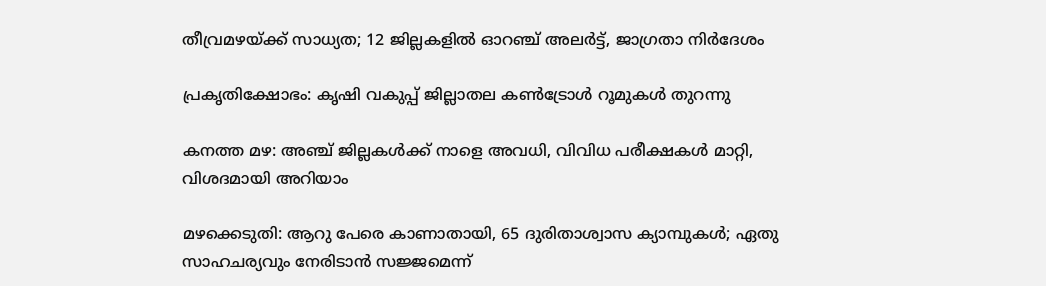തീവ്രമഴയ്ക്ക് സാധ്യത; 12 ജില്ലകളില്‍ ഓറഞ്ച് അലര്‍ട്ട്, ജാഗ്രതാ നിര്‍ദേശം

പ്രകൃതിക്ഷോഭം: കൃഷി വകുപ്പ് ജില്ലാതല കൺട്രോൾ റൂമുകൾ തുറന്നു

കനത്ത മഴ: അഞ്ച് ജില്ലകൾക്ക് നാളെ അവധി, വിവിധ പരീക്ഷകൾ മാറ്റി, വിശദമായി അറിയാം

മഴക്കെടുതി: ആറു പേരെ കാണാതായി, 65 ദുരിതാശ്വാസ ക്യാമ്പുകള്‍; ഏതു സാഹചര്യവും നേരിടാൻ സജ്ജമെന്ന്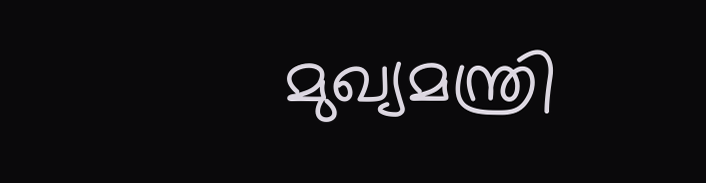മുഖ്യമന്ത്രി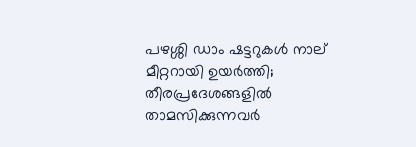പഴശ്ശി ഡാം ഷട്ടറുകള്‍ നാല് മീറ്ററായി ഉയര്‍ത്തി; തീരപ്രദേശങ്ങളില്‍ താമസിക്കുന്നവര്‍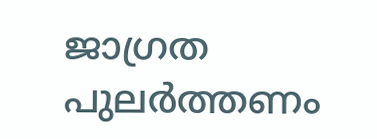ജാഗ്രത പുലർത്തണം